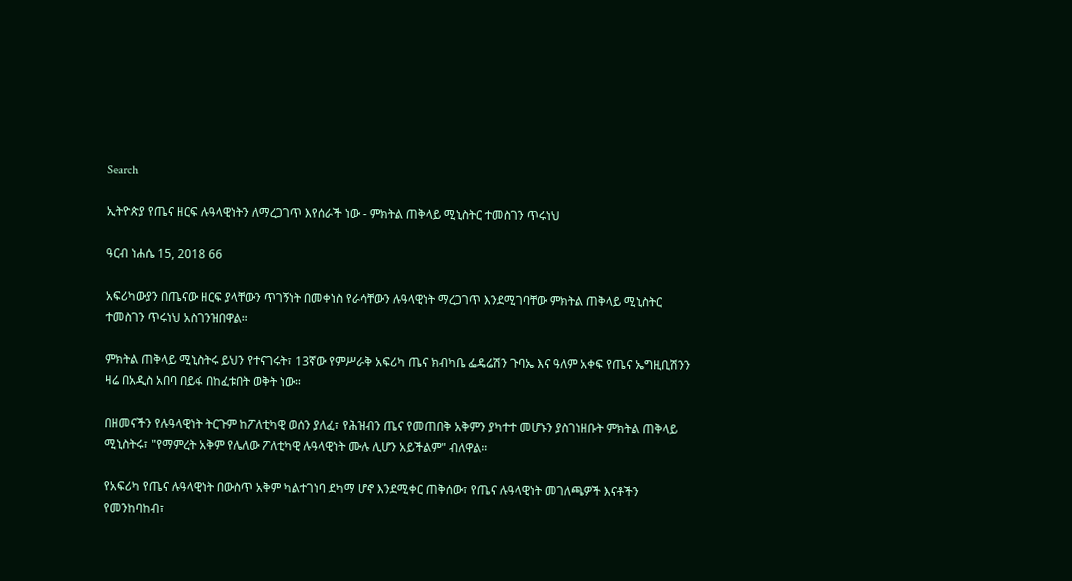Search

ኢትዮጵያ የጤና ዘርፍ ሉዓላዊነትን ለማረጋገጥ እየሰራች ነው - ምክትል ጠቅላይ ሚኒስትር ተመስገን ጥሩነህ

ዓርብ ነሐሴ 15, 2018 66

አፍሪካውያን በጤናው ዘርፍ ያላቸውን ጥገኝነት በመቀነስ የራሳቸውን ሉዓላዊነት ማረጋገጥ እንደሚገባቸው ምክትል ጠቅላይ ሚኒስትር ተመስገን ጥሩነህ አስገንዝበዋል።

ምክትል ጠቅላይ ሚኒስትሩ ይህን የተናገሩት፣ 13ኛው የምሥራቅ አፍሪካ ጤና ክብካቤ ፌዴሬሽን ጉባኤ እና ዓለም አቀፍ የጤና ኤግዚቢሽንን ዛሬ በአዲስ አበባ በይፋ በከፈቱበት ወቅት ነው።

በዘመናችን የሉዓላዊነት ትርጉም ከፖለቲካዊ ወሰን ያለፈ፣ የሕዝብን ጤና የመጠበቅ አቅምን ያካተተ መሆኑን ያስገነዘቡት ምክትል ጠቅላይ ሚኒስትሩ፣ "የማምረት አቅም የሌለው ፖለቲካዊ ሉዓላዊነት ሙሉ ሊሆን አይችልም" ብለዋል።

የአፍሪካ የጤና ሉዓላዊነት በውስጥ አቅም ካልተገነባ ደካማ ሆኖ እንደሚቀር ጠቅሰው፣ የጤና ሉዓላዊነት መገለጫዎች እናቶችን የመንከባከብ፣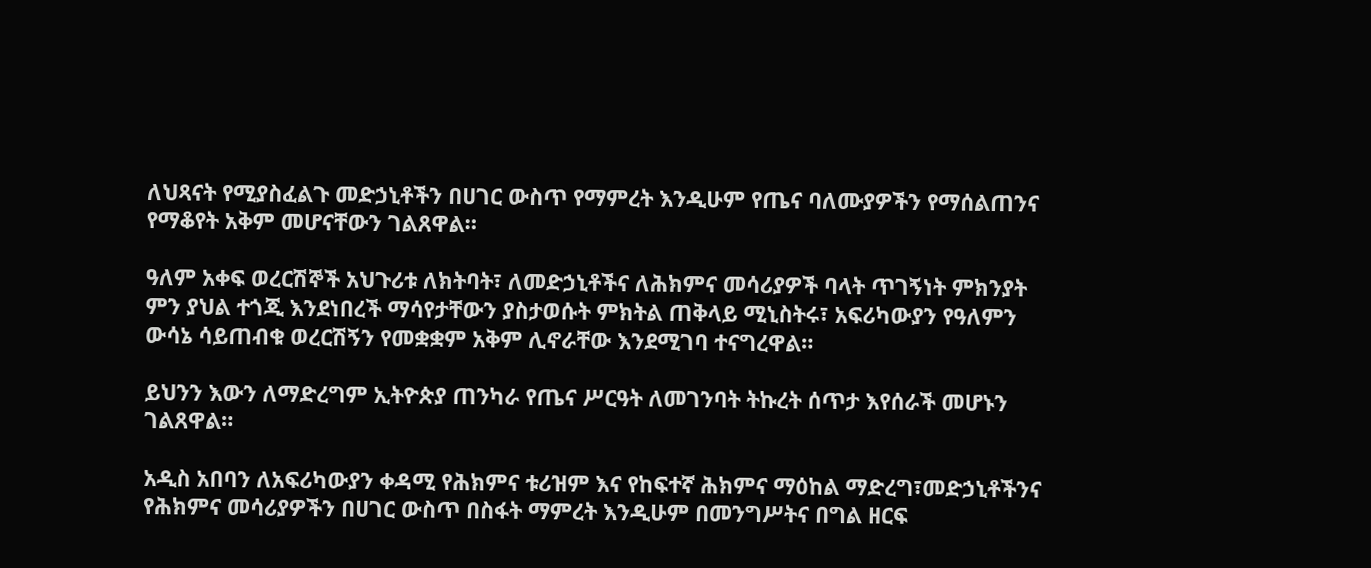ለህጻናት የሚያስፈልጉ መድኃኒቶችን በሀገር ውስጥ የማምረት እንዲሁም የጤና ባለሙያዎችን የማሰልጠንና የማቆየት አቅም መሆናቸውን ገልጸዋል።

ዓለም አቀፍ ወረርሽኞች አህጉሪቱ ለክትባት፣ ለመድኃኒቶችና ለሕክምና መሳሪያዎች ባላት ጥገኝነት ምክንያት ምን ያህል ተጎጂ እንደነበረች ማሳየታቸውን ያስታወሱት ምክትል ጠቅላይ ሚኒስትሩ፣ አፍሪካውያን የዓለምን ውሳኔ ሳይጠብቁ ወረርሽኝን የመቋቋም አቅም ሊኖራቸው እንደሚገባ ተናግረዋል።

ይህንን እውን ለማድረግም ኢትዮጵያ ጠንካራ የጤና ሥርዓት ለመገንባት ትኩረት ሰጥታ እየሰራች መሆኑን ገልጸዋል።

አዲስ አበባን ለአፍሪካውያን ቀዳሚ የሕክምና ቱሪዝም እና የከፍተኛ ሕክምና ማዕከል ማድረግ፣መድኃኒቶችንና የሕክምና መሳሪያዎችን በሀገር ውስጥ በስፋት ማምረት እንዲሁም በመንግሥትና በግል ዘርፍ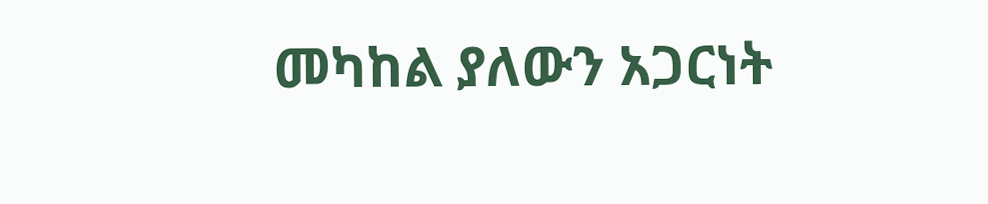መካከል ያለውን አጋርነት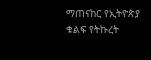ማጠናከር የኢትዮጵያ ቁልፍ የትኩረት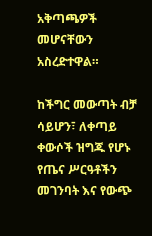አቅጣጫዎች መሆናቸውን አስረድተዋል።

ከችግር መውጣት ብቻ ሳይሆን፣ ለቀጣይ ቀውሶች ዝግጁ የሆኑ የጤና ሥርዓቶችን መገንባት እና የውጭ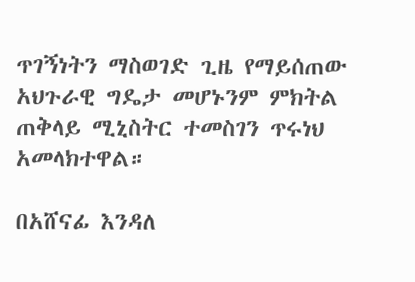ጥገኝነትን ማስወገድ ጊዜ የማይሰጠው አህጉራዊ ግዴታ መሆኑንም ምክትል ጠቅላይ ሚኒስትር ተመስገን ጥሩነህ አመላክተዋል።

በአሸናፊ እንዳለ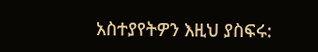አስተያየትዎን እዚህ ያስፍሩ: